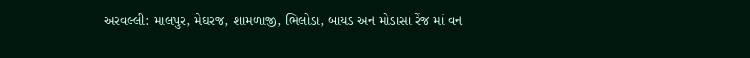અરવલ્લી: માલપુર, મેઘરજ, શામળાજી, ભિલોડા, બાયડ અન મોડાસા રેંજ માં વન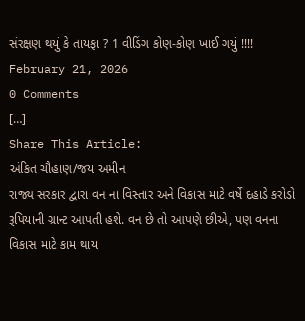સંરક્ષણ થયું કે તાયફા ? 1 વીડિંગ કોણ-કોણ ખાઈ ગયું !!!!
February 21, 2026
0 Comments
[…]
Share This Article:
અંકિત ચૌહાણ/જય અમીન
રાજ્ય સરકાર દ્વારા વન ના વિસ્તાર અને વિકાસ માટે વર્ષે દહાડે કરોડો રૂપિયાની ગ્રાન્ટ આપતી હશે. વન છે તો આપણે છીએ, પણ વનના વિકાસ માટે કામ થાય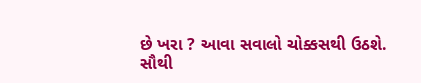છે ખરા ? આવા સવાલો ચોક્કસથી ઉઠશે. સૌથી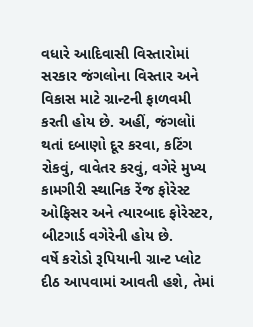વધારે આદિવાસી વિસ્તારોમાં સરકાર જંગલોના વિસ્તાર અને વિકાસ માટે ગ્રાન્ટની ફાળવમી કરતી હોય છે. અહીં, જંગલોાં થતાં દબાણો દૂર કરવા, કટિંગ રોકવું, વાવેતર કરવું, વગેરે મુખ્ય કામગીરી સ્થાનિક રેંજ ફોરેસ્ટ ઓફિસર અને ત્યારબાદ ફોરેસ્ટર, બીટગાર્ડ વગેરેની હોય છે.
વર્ષે કરોડો રૂપિયાની ગ્રાન્ટ પ્લોટ દીઠ આપવામાં આવતી હશે, તેમાં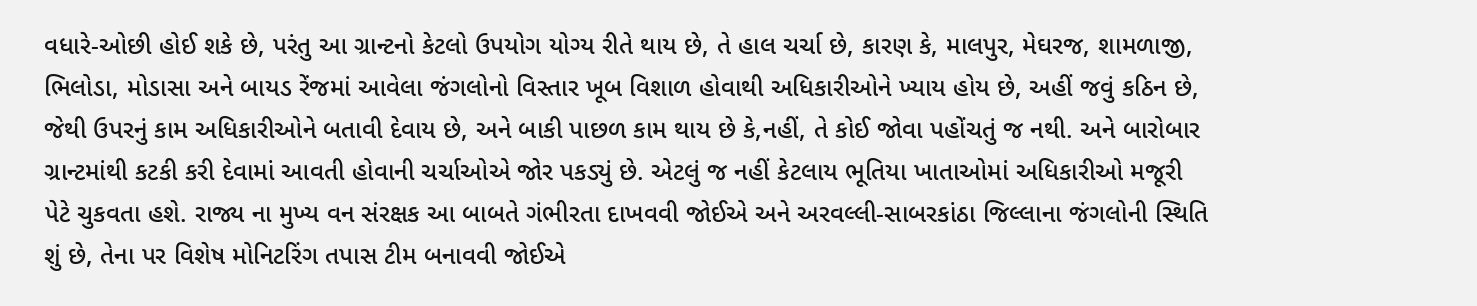વધારે-ઓછી હોઈ શકે છે, પરંતુ આ ગ્રાન્ટનો કેટલો ઉપયોગ યોગ્ય રીતે થાય છે, તે હાલ ચર્ચા છે, કારણ કે, માલપુર, મેઘરજ, શામળાજી, ભિલોડા, મોડાસા અને બાયડ રેંજમાં આવેલા જંગલોનો વિસ્તાર ખૂબ વિશાળ હોવાથી અધિકારીઓને ખ્યાય હોય છે, અહીં જવું કઠિન છે, જેથી ઉપરનું કામ અધિકારીઓને બતાવી દેવાય છે, અને બાકી પાછળ કામ થાય છે કે,નહીં, તે કોઈ જોવા પહોંચતું જ નથી. અને બારોબાર ગ્રાન્ટમાંથી કટકી કરી દેવામાં આવતી હોવાની ચર્ચાઓએ જોર પકડ્યું છે. એટલું જ નહીં કેટલાય ભૂતિયા ખાતાઓમાં અધિકારીઓ મજૂરી પેટે ચુકવતા હશે. રાજ્ય ના મુખ્ય વન સંરક્ષક આ બાબતે ગંભીરતા દાખવવી જોઈએ અને અરવલ્લી-સાબરકાંઠા જિલ્લાના જંગલોની સ્થિતિ શું છે, તેના પર વિશેષ મોનિટરિંગ તપાસ ટીમ બનાવવી જોઈએ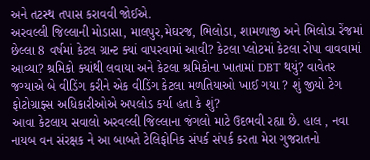અને તટસ્થ તપાસ કરાવવી જોઈએ.
અરવલ્લી જિલ્લાની મોડાસા, માલપુર,મેઘરજ, ભિલોડા, શામળાજી અને ભિલોડા રેંજમાં છેલ્લા 8 વર્ષમાં કેટલ ગ્રાન્ટ ક્યાં વાપરવામાં આવી? કેટલા પ્લોટમાં કેટલા રોપા વાવવામાં આવ્યા? શ્રમિકો ક્યાંથી લવાયા અને કેટલા શ્રમિકોના ખાતામાં DBT થયું? વાવેતર જગ્યાએ બે વીડિંગ કરીને એક વીડિંગ કેટલા મળતિયાઓ ખાઈ ગયા ? શું જીયો ટેગ ફોટોગ્રાફ્સ અધિકારીઓએ અપલોડ કર્યા હતા કે શું?
આવા કેટલાય સવાલો અરવલ્લી જિલ્લાના જંગલો માટે ઉદભવી રહ્યા છે. હાલ , નવા નાયબ વન સંરક્ષક ને આ બાબતે ટેલિફોનિક સંપર્ક સંપર્ક કરતા મેરા ગુજરાતનો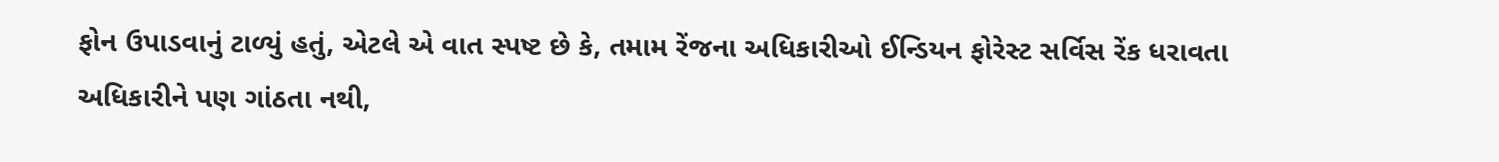ફોન ઉપાડવાનું ટાળ્યું હતું, એટલે એ વાત સ્પષ્ટ છે કે, તમામ રેંજના અધિકારીઓ ઈન્ડિયન ફોરેસ્ટ સર્વિસ રેંક ધરાવતા અધિકારીને પણ ગાંઠતા નથી,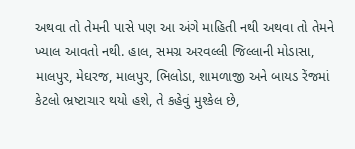અથવા તો તેમની પાસે પણ આ અંગે માહિતી નથી અથવા તો તેમને ખ્યાલ આવતો નથી. હાલ, સમગ્ર અરવલ્લી જિલ્લાની મોડાસા, માલપુર, મેઘરજ, માલપુર, ભિલોડા, શામળાજી અને બાયડ રેંજમાં કેટલો ભ્રષ્ટાચાર થયો હશે, તે કહેવું મુશ્કેલ છે,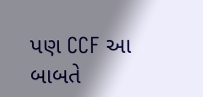પણ CCF આ બાબતે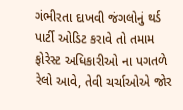ગંભીરતા દાખવી જંગલોનું થર્ડ પાર્ટી ઓડિટ કરાવે તો તમામ ફોરેસ્ટ અધિકારીઓ ના પગતળે રેલો આવે, તેવી ચર્ચાઓએ જોર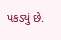પકડ્યું છે.